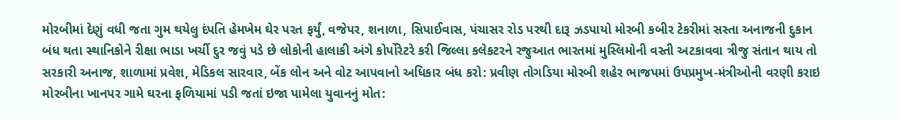મોરબીમાં દેણું વધી જતા ગુમ થયેલુ દંપતિ હેમખેમ ઘેર પરત ફર્યું, વજેપર, શનાળા, સિપાઈવાસ, પંચાસર રોડ પરથી દારૂ ઝડપાયો મોરબી કબીર ટેકરીમાં સસ્તા અનાજની દુકાન બંધ થતા સ્થાનિકોને રીક્ષા ભાડા ખર્ચી દુર જવું પડે છે લોકોની હાલાકી અંગે કોર્પોરેટરે કરી જિલ્લા કલેકટરને રજુઆત ભારતમાં મુસ્લિમોની વસ્તી અટકાવવા ત્રીજુ સંતાન થાય તો સરકારી અનાજ, શાળામાં પ્રવેશ, મેડિકલ સારવાર, બેંક લોન અને વોટ આપવાનો અધિકાર બંધ કરો: પ્રવીણ તોગડિયા મોરબી શહેર ભાજપમાં ઉપપ્રમુખ-મંત્રીઓની વરણી કરાઇ મોરબીના ખાનપર ગામે ઘરના ફળિયામાં પડી જતાં ઇજા પામેલા યુવાનનું મોત: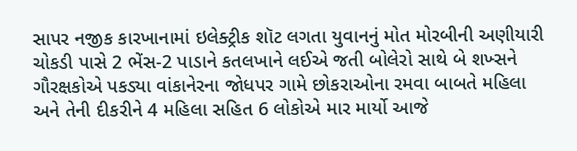સાપર નજીક કારખાનામાં ઇલેક્ટ્રીક શૉટ લગતા યુવાનનું મોત મોરબીની અણીયારી ચોકડી પાસે 2 ભેંસ-2 પાડાને કતલખાને લઈએ જતી બોલેરો સાથે બે શખ્સને ગૌરક્ષકોએ પકડ્યા વાંકાનેરના જોધપર ગામે છોકરાઓના રમવા બાબતે મહિલા અને તેની દીકરીને 4 મહિલા સહિત 6 લોકોએ માર માર્યો આજે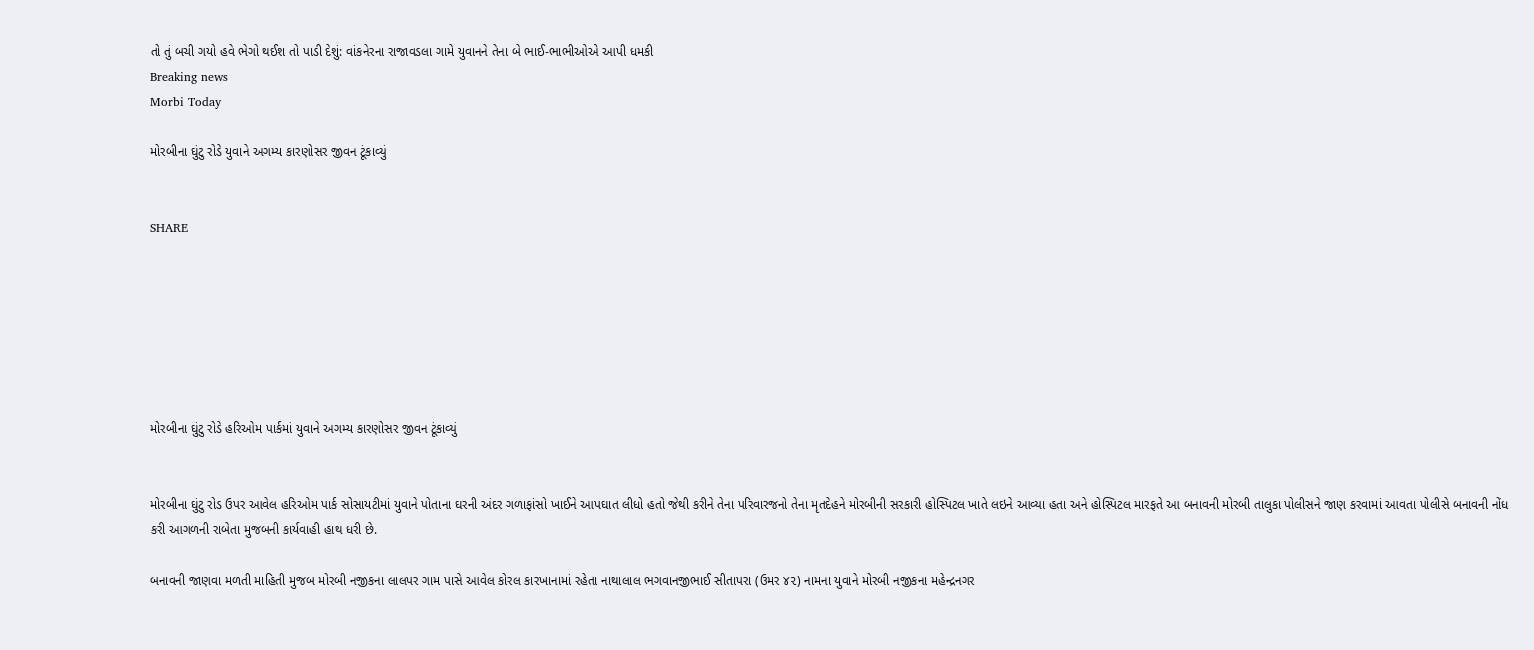તો તું બચી ગયો હવે ભેગો થઈશ તો પાડી દેશું: વાંકનેરના રાજાવડલા ગામે યુવાનને તેના બે ભાઈ-ભાભીઓએ આપી ધમકી
Breaking news
Morbi Today

મોરબીના ઘુંટુ રોડે યુવાને અગમ્ય કારણોસર જીવન ટૂંકાવ્યું


SHARE







મોરબીના ઘુંટુ રોડે હરિઓમ પાર્કમાં યુવાને અગમ્ય કારણોસર જીવન ટૂંકાવ્યું


મોરબીના ઘુંટુ રોડ ઉપર આવેલ હરિઓમ પાર્ક સોસાયટીમાં યુવાને પોતાના ઘરની અંદર ગળાફાંસો ખાઈને આપઘાત લીધો હતો જેથી કરીને તેના પરિવારજનો તેના મૃતદેહને મોરબીની સરકારી હોસ્પિટલ ખાતે લઇને આવ્યા હતા અને હોસ્પિટલ મારફતે આ બનાવની મોરબી તાલુકા પોલીસને જાણ કરવામાં આવતા પોલીસે બનાવની નોંધ કરી આગળની રાબેતા મુજબની કાર્યવાહી હાથ ધરી છે.

બનાવની જાણવા મળતી માહિતી મુજબ મોરબી નજીકના લાલપર ગામ પાસે આવેલ કોરલ કારખાનામાં રહેતા નાથાલાલ ભગવાનજીભાઈ સીતાપરા (ઉમર ૪૨) નામના યુવાને મોરબી નજીકના મહેન્દ્રનગર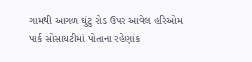ગામથી આગળ ઘુંટુ રોડ ઉપર આવેલ હરિઓમ પાર્ક સોસાયટીમાં પોતાના રહેણાંક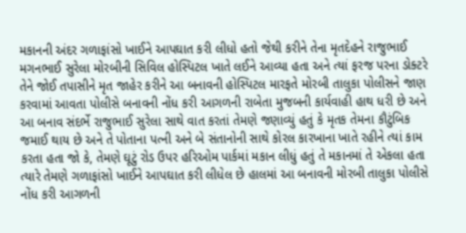મકાનની અંદર ગળાફાંસો ખાઈને આપઘાત કરી લીધો હતો જેથી કરીને તેના મૃતદેહને રાજુભાઈ મગનભાઈ સુરેલા મોરબીની સિવિલ હોસ્પિટલ ખાતે લઈને આવ્યા હતા અને ત્યાં ફરજ પરના ડોક્ટરે તેને જોઈ તપાસીને મૃત જાહેર કરીને આ બનાવની હોસ્પિટલ મારફતે મોરબી તાલુકા પોલીસને જાણ કરવામાં આવતા પોલીસે બનાવની નોંધ કરી આગળની રાબેતા મુજબની કાર્યવાહી હાથ ધરી છે અને આ બનાવ સંદર્ભે રાજુભાઈ સુરેલા સાથે વાત કરતાં તેમણે જણાવ્યું હતું કે મૃતક તેમના કૌટુંબિક જમાઈ થાય છે અને તે પોતાના પત્ની અને બે સંતાનોની સાથે કોરલ કારખાના ખાતે રહીને ત્યાં કામ કરતા હતા જો કે, તેમણે ઘૂટું રોડ ઉપર હરિઓમ પાર્કમાં મકાન લીધું હતું તે મકાનમાં તે એકલા હતા ત્યારે તેમણે ગળાફાંસો ખાઈને આપઘાત કરી લીધેલ છે હાલમાં આ બનાવની મોરબી તાલુકા પોલીસે નોંધ કરી આગળની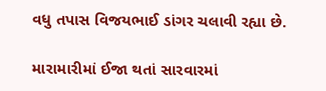વધુ તપાસ વિજયભાઈ ડાંગર ચલાવી રહ્યા છે.

મારામારીમાં ઈજા થતાં સારવારમાં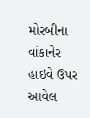મોરબીના વાંકાનેર હાઇવે ઉપર આવેલ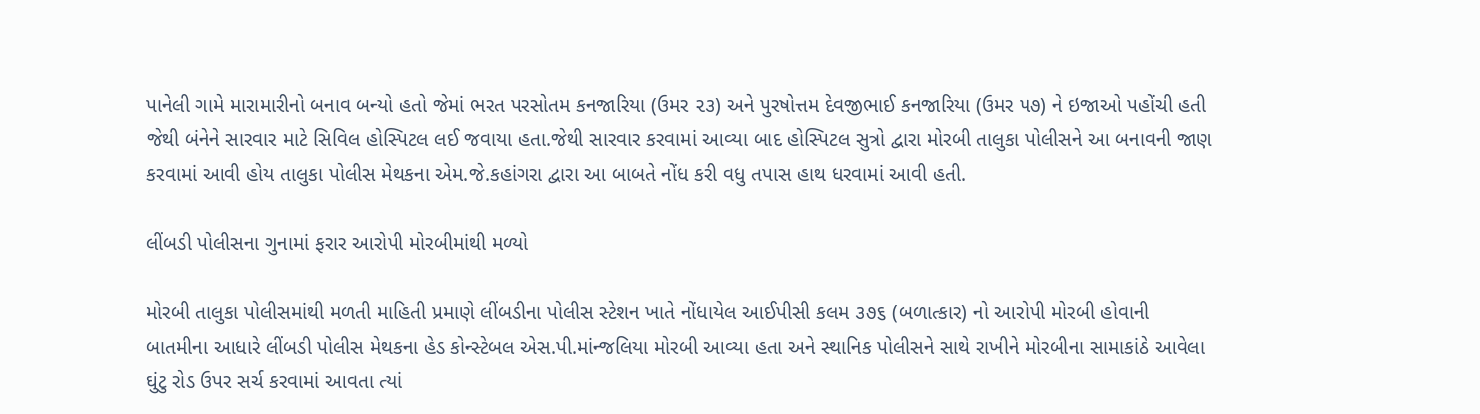પાનેલી ગામે મારામારીનો બનાવ બન્યો હતો જેમાં ભરત પરસોતમ કનજારિયા (ઉમર ૨૩) અને પુરષોત્તમ દેવજીભાઈ કનજારિયા (ઉમર ૫૭) ને ઇજાઓ પહોંચી હતી જેથી બંનેને સારવાર માટે સિવિલ હોસ્પિટલ લઈ જવાયા હતા.જેથી સારવાર કરવામાં આવ્યા બાદ હોસ્પિટલ સુત્રો દ્વારા મોરબી તાલુકા પોલીસને આ બનાવની જાણ કરવામાં આવી હોય તાલુકા પોલીસ મેથકના એમ.જે.કહાંગરા દ્વારા આ બાબતે નોંધ કરી વધુ તપાસ હાથ ધરવામાં આવી હતી.

લીંબડી પોલીસના ગુનામાં ફરાર આરોપી મોરબીમાંથી મળ્યો

મોરબી તાલુકા પોલીસમાંથી મળતી માહિતી પ્રમાણે લીંબડીના પોલીસ સ્ટેશન ખાતે નોંધાયેલ આઈપીસી કલમ ૩૭૬ (બળાત્કાર) નો આરોપી મોરબી હોવાની બાતમીના આધારે લીંબડી પોલીસ મેથકના હેડ કોન્સ્ટેબલ એસ.પી.માંન્જલિયા મોરબી આવ્યા હતા અને સ્થાનિક પોલીસને સાથે રાખીને મોરબીના સામાકાંઠે આવેલા ઘુંટુ રોડ ઉપર સર્ચ કરવામાં આવતા ત્યાં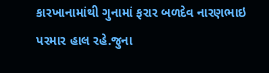કારખાનામાંથી ગુનામાં ફરાર બળદેવ નારણભાઇ પરમાર હાલ રહે.જુના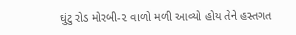ઘુંટુ રોડ મોરબી-૨ વાળો મળી આવ્યો હોય તેને હસ્તગત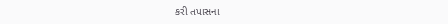કરી તપાસના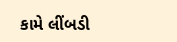કામે લીંબડી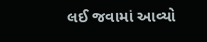લઈ જવામાં આવ્યો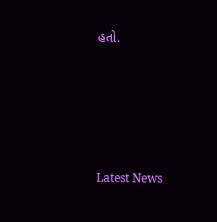હતો.






Latest News